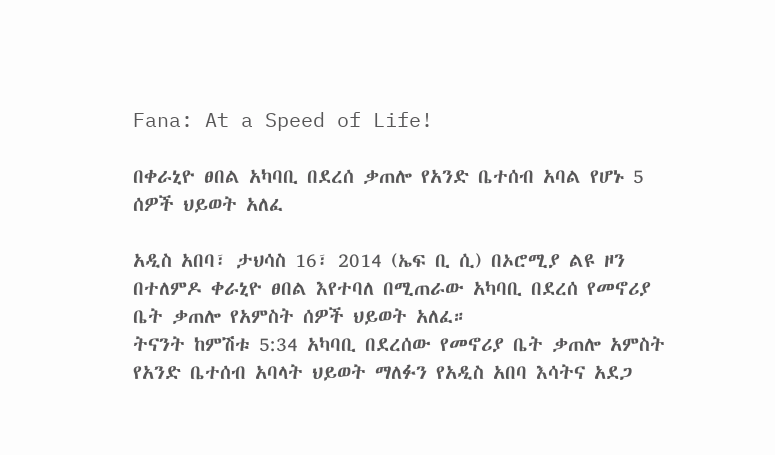Fana: At a Speed of Life!

በቀራኒዮ ፀበል አካባቢ በደረሰ ቃጠሎ የአንድ ቤተሰብ አባል የሆኑ 5 ሰዎች ህይወት አለፈ

አዲስ አበባ፣ ታህሳስ 16፣ 2014 (ኤፍ ቢ ሲ) በኦሮሚያ ልዩ ዞን በተለምዶ ቀራኒዮ ፀበል እየተባለ በሚጠራው አካባቢ በደረሰ የመኖሪያ ቤት ቃጠሎ የአምስት ሰዎች ህይወት አለፈ።
ትናንት ከምሽቱ 5:34 አካባቢ በደረሰው የመኖሪያ ቤት ቃጠሎ አምስት የአንድ ቤተሰብ አባላት ህይወት ማለፉን የአዲስ አበባ እሳትና አደጋ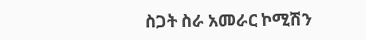ስጋት ስራ አመራር ኮሚሽን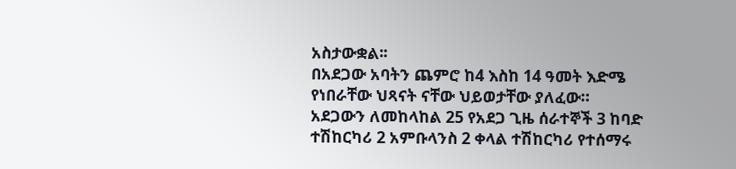አስታውቋል፡፡
በአደጋው አባትን ጨምሮ ከ4 እስከ 14 ዓመት እድሜ የነበራቸው ህጻናት ናቸው ህይወታቸው ያለፈው።
አደጋውን ለመከላከል 25 የአደጋ ጊዜ ሰራተኞች 3 ከባድ ተሽከርካሪ 2 አምቡላንስ 2 ቀላል ተሽከርካሪ የተሰማሩ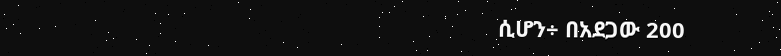ሲሆን÷ በአደጋው 200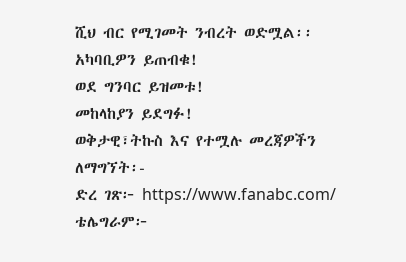ሺህ ብር የሚገመት ንብረት ወድሟል፡፡
አካባቢዎን ይጠብቁ!
ወደ ግንባር ይዝመቱ!
መከላከያን ይደግፉ!
ወቅታዊ፣ትኩስ እና የተሟሉ መረጃዎችን ለማግኘት፡-
ድረ ገጽ፦ https://www.fanabc.com/
ቴሌግራም፦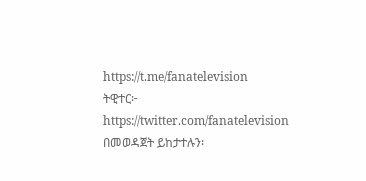https://t.me/fanatelevision
ትዊተር፦ https://twitter.com/fanatelevision በመወዳጀት ይከታተሉን፡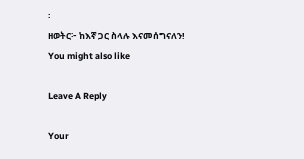፡
ዘወትር፦ ከእኛ ጋር ስላሉ እናመሰግናለን!
You might also like

Leave A Reply

Your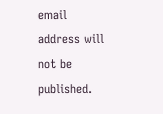email address will not be published.